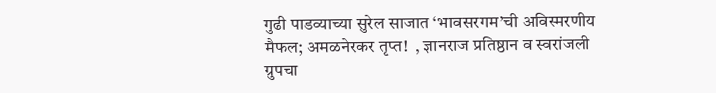गुढी पाडव्याच्या सुरेल साजात ‘भावसरगम’ची अविस्मरणीय मैफल; अमळनेरकर तृप्त!  , ज्ञानराज प्रतिष्ठान व स्वरांजली ग्रुपचा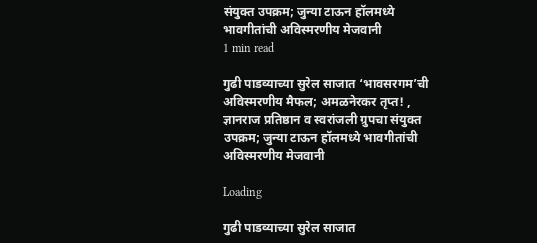संयुक्त उपक्रम; जुन्या टाऊन हॉलमध्ये भावगीतांची अविस्मरणीय मेजवानी
1 min read

गुढी पाडव्याच्या सुरेल साजात ‘भावसरगम’ची अविस्मरणीय मैफल; अमळनेरकर तृप्त! , ज्ञानराज प्रतिष्ठान व स्वरांजली ग्रुपचा संयुक्त उपक्रम; जुन्या टाऊन हॉलमध्ये भावगीतांची अविस्मरणीय मेजवानी

Loading

गुढी पाडव्याच्या सुरेल साजात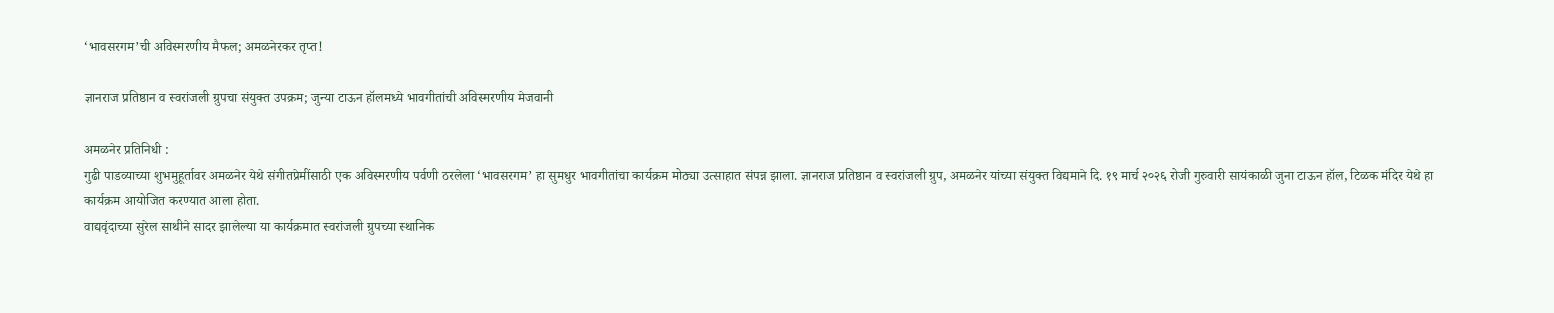‘भावसरगम’ची अविस्मरणीय मैफल; अमळनेरकर तृप्त!

ज्ञानराज प्रतिष्ठान व स्वरांजली ग्रुपचा संयुक्त उपक्रम; जुन्या टाऊन हॉलमध्ये भावगीतांची अविस्मरणीय मेजवानी

अमळनेर प्रतिनिधी :
गुढी पाडव्याच्या शुभमुहूर्तावर अमळनेर येथे संगीतप्रेमींसाठी एक अविस्मरणीय पर्वणी ठरलेला ‘भावसरगम’ हा सुमधुर भावगीतांचा कार्यक्रम मोठ्या उत्साहात संपन्न झाला. ज्ञानराज प्रतिष्ठान व स्वरांजली ग्रुप, अमळनेर यांच्या संयुक्त विद्यमाने दि. १९ मार्च २०२६ रोजी गुरुवारी सायंकाळी जुना टाऊन हॉल, टिळक मंदिर येथे हा कार्यक्रम आयोजित करण्यात आला होता.
वाद्यवृंदाच्या सुरेल साथीने सादर झालेल्या या कार्यक्रमात स्वरांजली ग्रुपच्या स्थानिक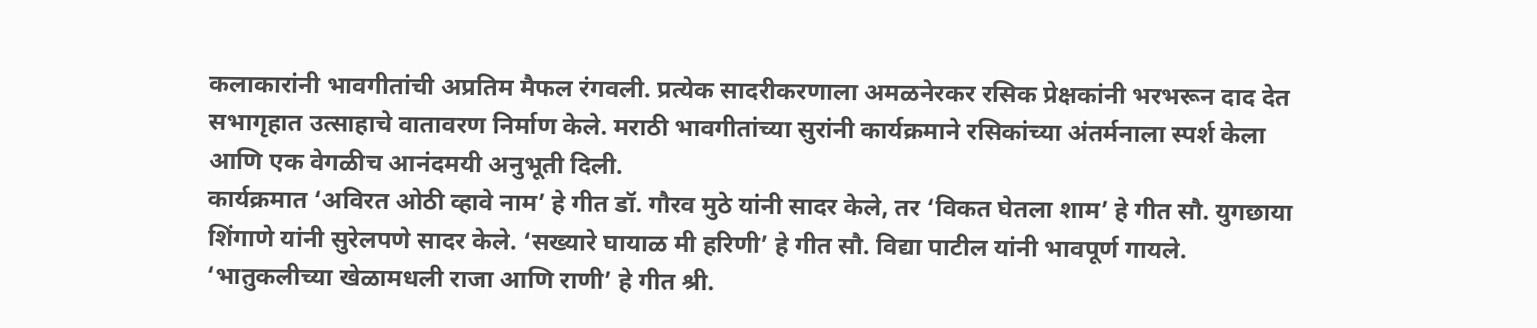कलाकारांनी भावगीतांची अप्रतिम मैफल रंगवली. प्रत्येक सादरीकरणाला अमळनेरकर रसिक प्रेक्षकांनी भरभरून दाद देत सभागृहात उत्साहाचे वातावरण निर्माण केले. मराठी भावगीतांच्या सुरांनी कार्यक्रमाने रसिकांच्या अंतर्मनाला स्पर्श केला आणि एक वेगळीच आनंदमयी अनुभूती दिली.
कार्यक्रमात ‘अविरत ओठी व्हावे नाम’ हे गीत डॉ. गौरव मुठे यांनी सादर केले, तर ‘विकत घेतला शाम’ हे गीत सौ. युगछाया शिंगाणे यांनी सुरेलपणे सादर केले. ‘सख्यारे घायाळ मी हरिणी’ हे गीत सौ. विद्या पाटील यांनी भावपूर्ण गायले. ‘भातुकलीच्या खेळामधली राजा आणि राणी’ हे गीत श्री.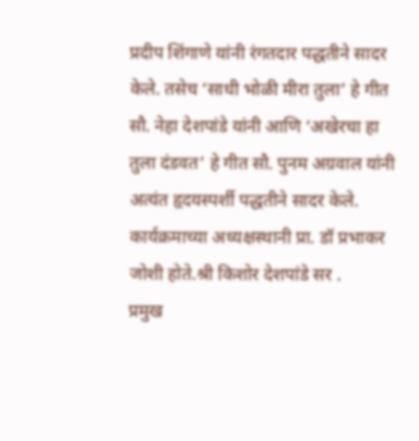प्रदीप शिंगाणे यांनी रंगतदार पद्धतीने सादर केले. तसेच ‘साधी भोळी मीरा तुला’ हे गीत सौ. नेहा देशपांडे यांनी आणि ‘अखेरचा हा तुला दंडवत’ हे गीत सौ. पुनम अग्रवाल यांनी अत्यंत हृदयस्पर्शी पद्धतीने सादर केले.
कार्यक्रमाच्या अध्यक्षस्थानी प्रा. डॉ प्रभाकर जोशी होते.श्री किशोर देशपांडे सर .
प्रमुख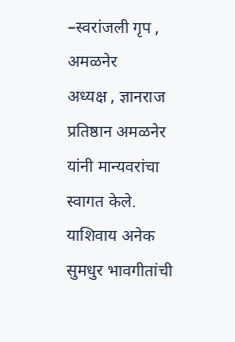–स्वरांजली गृप , अमळनेर
अध्यक्ष , ज्ञानराज प्रतिष्ठान अमळनेर यांनी मान्यवरांचा स्वागत केले.
याशिवाय अनेक सुमधुर भावगीतांची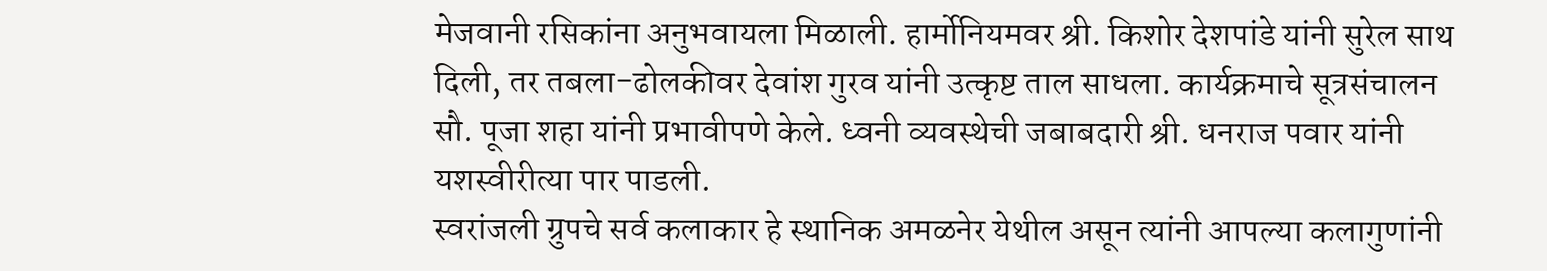मेजवानी रसिकांना अनुभवायला मिळाली. हार्मोनियमवर श्री. किशोर देशपांडे यांनी सुरेल साथ दिली, तर तबला-ढोलकीवर देवांश गुरव यांनी उत्कृष्ट ताल साधला. कार्यक्रमाचे सूत्रसंचालन सौ. पूजा शहा यांनी प्रभावीपणे केले. ध्वनी व्यवस्थेची जबाबदारी श्री. धनराज पवार यांनी यशस्वीरीत्या पार पाडली.
स्वरांजली ग्रुपचे सर्व कलाकार हे स्थानिक अमळनेर येथील असून त्यांनी आपल्या कलागुणांनी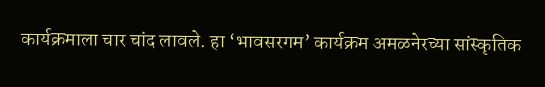कार्यक्रमाला चार चांद लावले. हा ‘भावसरगम’ कार्यक्रम अमळनेरच्या सांस्कृतिक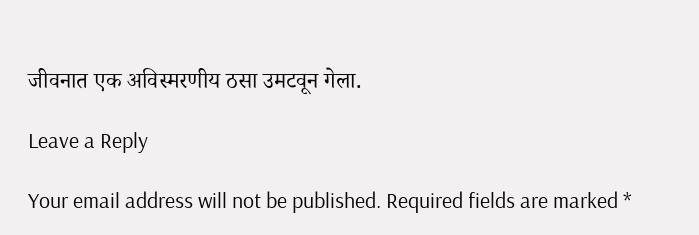जीवनात एक अविस्मरणीय ठसा उमटवून गेला.

Leave a Reply

Your email address will not be published. Required fields are marked *